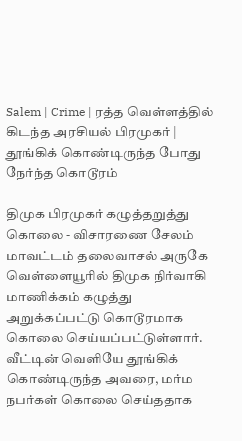Salem | Crime | ரத்த வெள்ளத்தில் கிடந்த அரசியல் பிரமுகர் | தூங்கிக் கொண்டிருந்த போது நேர்ந்த கொடூரம்

திமுக பிரமுகர் கழுத்தறுத்து கொலை - விசாரணை சேலம் மாவட்டம் தலைவாசல் அருகே வெள்ளையூரில் திமுக நிர்வாகி மாணிக்கம் கழுத்து அறுக்கப்பட்டு கொடூரமாக கொலை செய்யப்பட்டுள்ளார். வீட்டின் வெளியே தூங்கிக் கொண்டிருந்த அவரை, மர்ம நபர்கள் கொலை செய்ததாக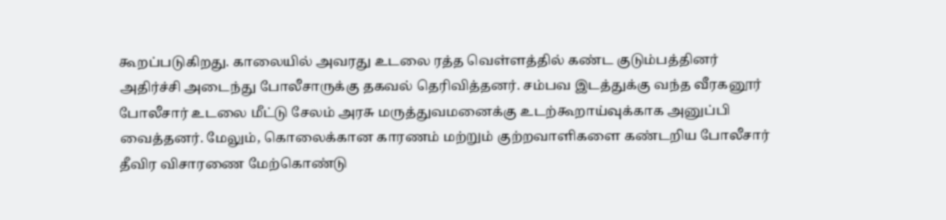கூறப்படுகிறது. காலையில் அவரது உடலை ரத்த வெள்ளத்தில் கண்ட குடும்பத்தினர் அதிர்ச்சி அடைந்து போலீசாருக்கு தகவல் தெரிவித்தனர். சம்பவ இடத்துக்கு வந்த வீரகனூர் போலீசார் உடலை மீட்டு சேலம் அரசு மருத்துவமனைக்கு உடற்கூறாய்வுக்காக அனுப்பி வைத்தனர். மேலும், கொலைக்கான காரணம் மற்றும் குற்றவாளிகளை கண்டறிய போலீசார் தீவிர விசாரணை மேற்கொண்டு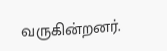வருகின்றனர்.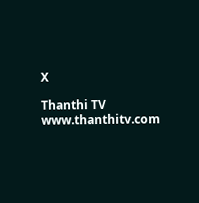X

Thanthi TV
www.thanthitv.com